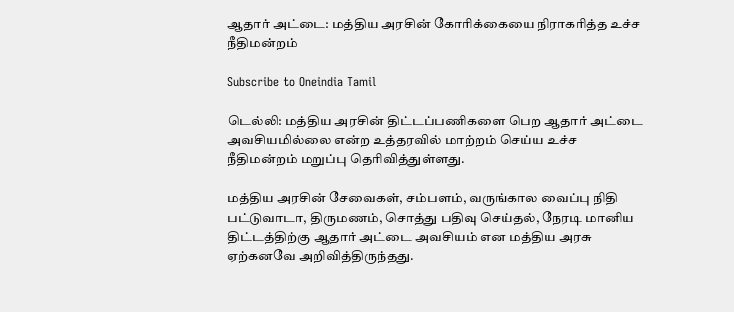ஆதார் அட்டை: மத்திய அரசின் கோரிக்கையை நிராகரித்த உச்ச நீதிமன்றம்

Subscribe to Oneindia Tamil

டெல்லி: மத்திய அரசின் திட்டப்பணிகளை பெற ஆதார் அட்டை அவசியமில்லை என்ற உத்தரவில் மாற்றம் செய்ய உச்ச நீதிமன்றம் மறுப்பு தெரிவித்துள்ளது.

மத்திய அரசின் சேவைகள், சம்பளம், வருங்கால வைப்பு நிதி பட்டுவாடா, திருமணம், சொத்து பதிவு செய்தல், நேரடி மானிய திட்டத்திற்கு ஆதார் அட்டை அவசியம் என மத்திய அரசு ஏற்கனவே அறிவித்திருந்தது.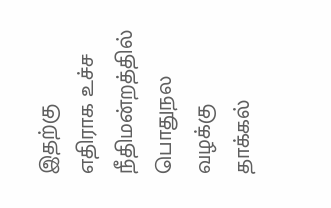இதற்கு எதிராக உச்ச நீதிமன்றத்தில் பொதுநல வழக்கு தாக்கல்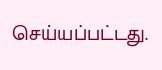செய்யப்பட்டது.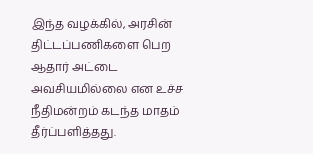இந்த வழக்கில், அரசின் திட்டப்பணிகளை பெற ஆதார் அட்டை அவசியமில்லை என உச்ச நீதிமன்றம் கடந்த மாதம் தீர்ப்பளித்தது.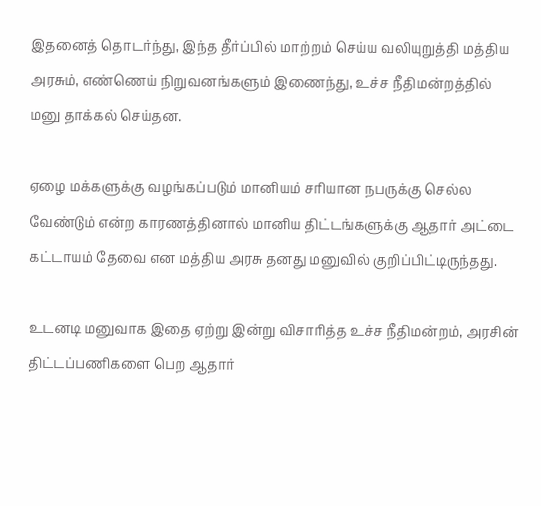இதனைத் தொடர்ந்து, இந்த தீர்ப்பில் மாற்றம் செய்ய வலியுறுத்தி மத்திய அரசும், எண்ணெய் நிறுவனங்களும் இணைந்து, உச்ச நீதிமன்றத்தில் மனு தாக்கல் செய்தன.

ஏழை மக்களுக்கு வழங்கப்படும் மானியம் சரியான நபருக்கு செல்ல வேண்டும் என்ற காரணத்தினால் மானிய திட்டங்களுக்கு ஆதார் அட்டை கட்டாயம் தேவை என மத்திய அரசு தனது மனுவில் குறிப்பிட்டிருந்தது.

உடனடி மனுவாக இதை ஏற்று இன்று விசாரித்த உச்ச நீதிமன்றம், அரசின் திட்டப்பணிகளை பெற ஆதார்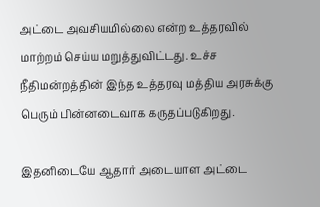அட்டை அவசியமில்லை என்ற உத்தரவில் மாற்றம் செய்ய மறுத்துவிட்டது. உச்ச நீதிமன்றத்தின் இந்த உத்தரவு மத்திய அரசுக்கு பெரும் பின்னடைவாக கருதப்படுகிறது.

இதனிடையே ஆதார் அடையாள அட்டை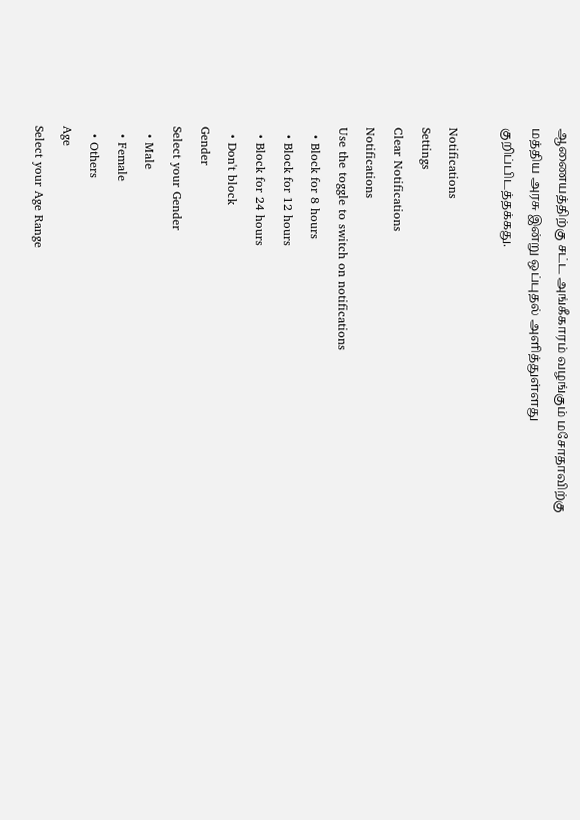ஆணையத்திற்கு சட்ட அங்கீகாரம் வழங்கும் மசோதாவிற்கு மத்திய அரசு இன்று ஒப்புதல் அளித்துள்ளது குறிப்பிடத்தக்கது.

Notifications
Settings
Clear Notifications
Notifications
Use the toggle to switch on notifications
  • Block for 8 hours
  • Block for 12 hours
  • Block for 24 hours
  • Don't block
Gender
Select your Gender
  • Male
  • Female
  • Others
Age
Select your Age Range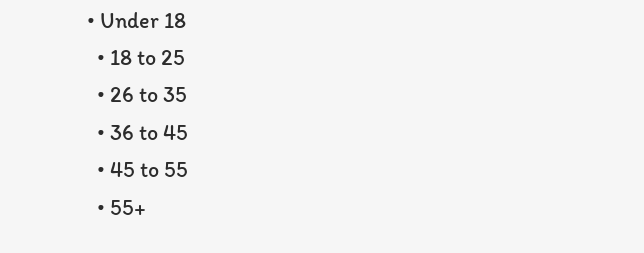• Under 18
  • 18 to 25
  • 26 to 35
  • 36 to 45
  • 45 to 55
  • 55+